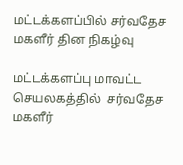மட்டக்களப்பில் சர்வதேச மகளீர் தின நிகழ்வு

மட்டக்களப்பு மாவட்ட செயலகத்தில்  சர்வதேச மகளீர்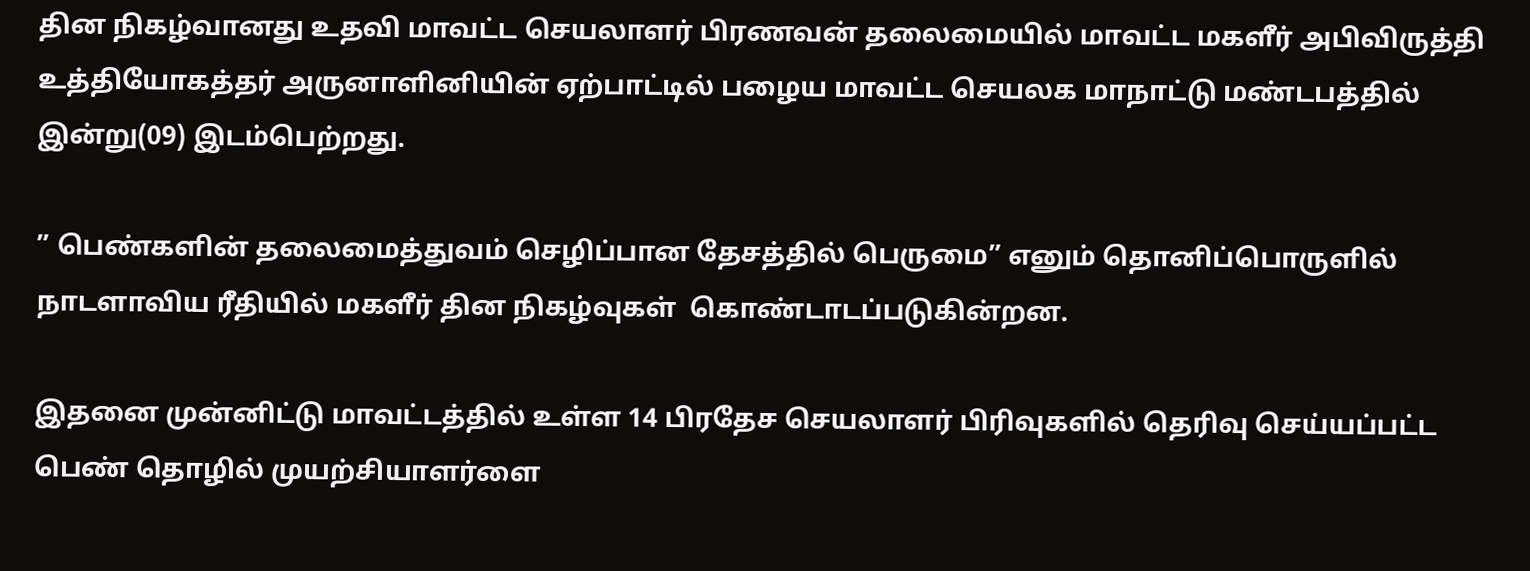தின நிகழ்வானது உதவி மாவட்ட செயலாளர் பிரணவன் தலைமையில் மாவட்ட மகளீர் அபிவிருத்தி உத்தியோகத்தர் அருனாளினியின் ஏற்பாட்டில் பழைய மாவட்ட செயலக மாநாட்டு மண்டபத்தில்  இன்று(09) இடம்பெற்றது.

” பெண்களின் தலைமைத்துவம் செழிப்பான தேசத்தில் பெருமை” எனும் தொனிப்பொருளில் நாடளாவிய ரீதியில் மகளீர் தின நிகழ்வுகள்  கொண்டாடப்படுகின்றன.

இதனை முன்னிட்டு மாவட்டத்தில் உள்ள 14 பிரதேச செயலாளர் பிரிவுகளில் தெரிவு செய்யப்பட்ட பெண் தொழில் முயற்சியாளர்ளை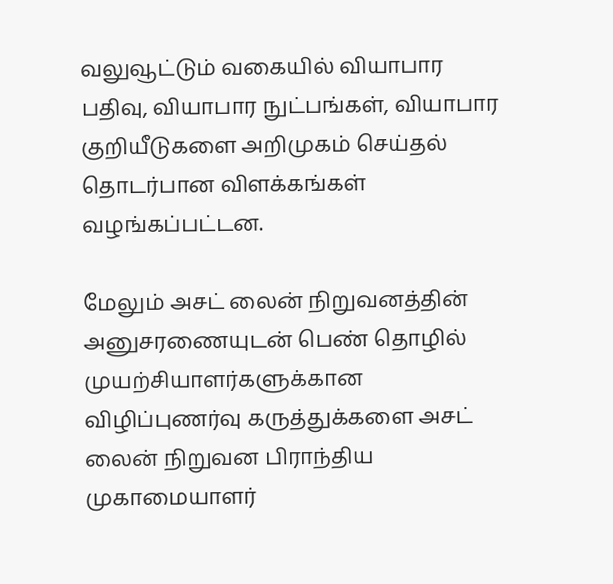வலுவூட்டும் வகையில் வியாபார பதிவு, வியாபார நுட்பங்கள், வியாபார குறியீடுகளை அறிமுகம் செய்தல் தொடர்பான விளக்கங்கள் வழங்கப்பட்டன.

மேலும் அசட் லைன் நிறுவனத்தின் அனுசரணையுடன் பெண் தொழில் முயற்சியாளர்களுக்கான விழிப்புணர்வு கருத்துக்களை அசட் லைன் நிறுவன பிராந்திய முகாமையாளர்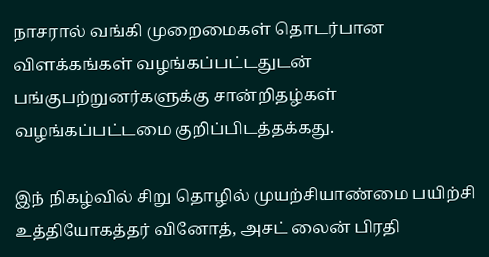நாசரால் வங்கி முறைமைகள் தொடர்பான விளக்கங்கள் வழங்கப்பட்டதுடன் பங்குபற்றுனர்களுக்கு சான்றிதழ்கள் வழங்கப்பட்டமை குறிப்பிடத்தக்கது.

இந் நிகழ்வில் சிறு தொழில் முயற்சியாண்மை பயிற்சி உத்தியோகத்தர் வினோத், அசட் லைன் பிரதி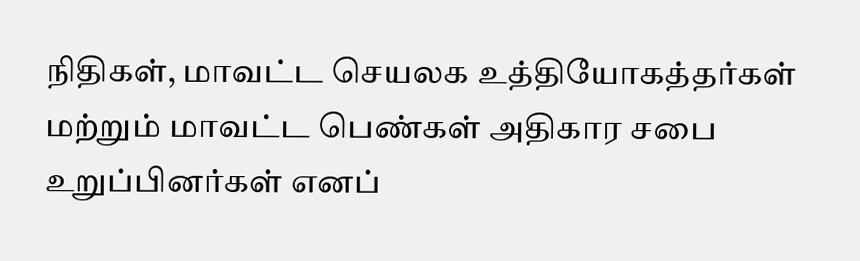நிதிகள், மாவட்ட செயலக உத்தியோகத்தர்கள் மற்றும் மாவட்ட பெண்கள் அதிகார சபை உறுப்பினர்கள் எனப்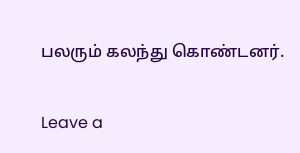பலரும் கலந்து கொண்டனர்.

Leave a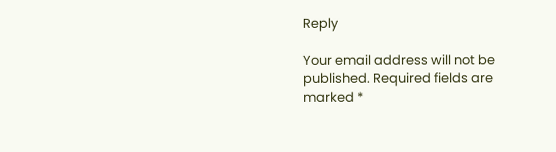Reply

Your email address will not be published. Required fields are marked *